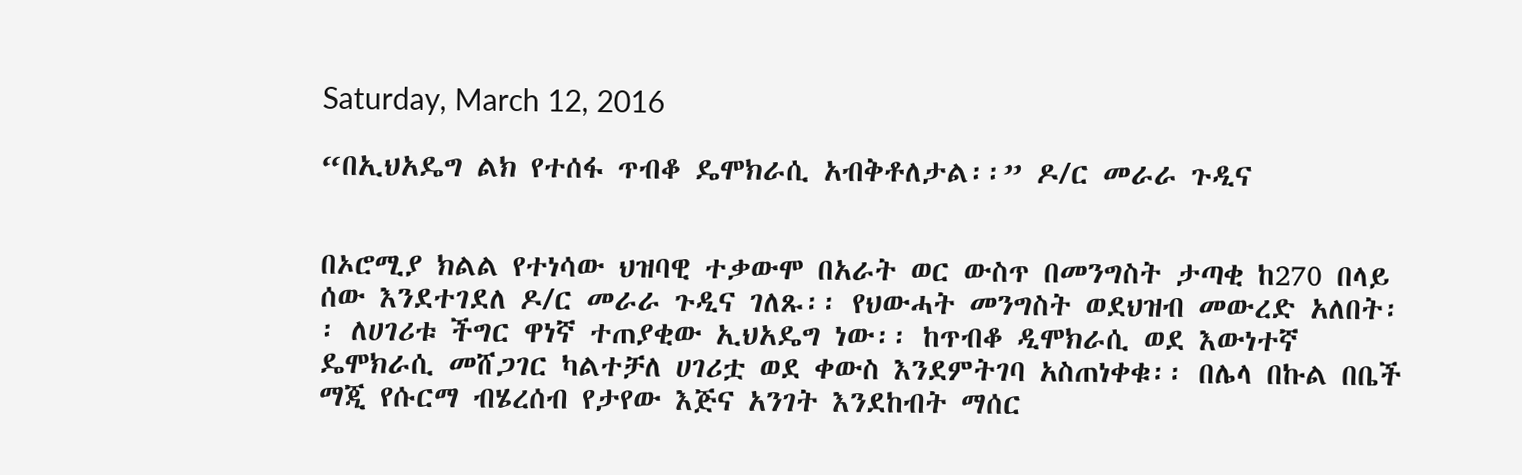Saturday, March 12, 2016

“በኢህአዴግ ልክ የተሰፋ ጥብቆ ዴሞክራሲ አብቅቶለታል፡፡” ዶ/ር መራራ ጉዲና


በኦሮሚያ ክልል የተነሳው ህዝባዊ ተቃውሞ በአራት ወር ውስጥ በመንግስት ታጣቂ ከ270 በላይ ሰው እንደተገደለ ዶ/ር መራራ ጉዲና ገለጹ፡፡ የህውሓት መንግስት ወደህዝብ መውረድ አለበት፡፡ ለሀገሪቱ ችግር ዋነኛ ተጠያቂው ኢህአዴግ ነው፡፡ ከጥብቆ ዲሞክራሲ ወደ እውነተኛ ዴሞክራሲ መሸጋገር ካልተቻለ ሀገሪቷ ወደ ቀውስ እንደምትገባ አስጠነቀቁ፡፡ በሌላ በኩል በቤች ማጂ የሱርማ ብሄረሰብ የታየው እጅና አንገት እንደከብት ማሰር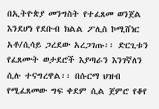በኢትዮጵያ መንግስት የተፈጸመ ወንጀል እንደሆነ የደቡብ ክልል ፖሊስ ኮሚሸነር አቶ/ሲሳይ ጋረደው አረጋገጡ፡፡ ድርጊቱን የፈጸሙት ወታደሮች እያጣራን እንገኛለን ሲሉ ተናግረዋል፡፡ በሱርማ ህዝብ የሚፈጸመው ግፍ ቀደም ሲል ጀምሮ የቆየ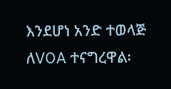እንደሆነ አንድ ተወላጅ ለVOA ተናግረዋል፡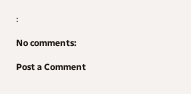፡

No comments:

Post a Comment